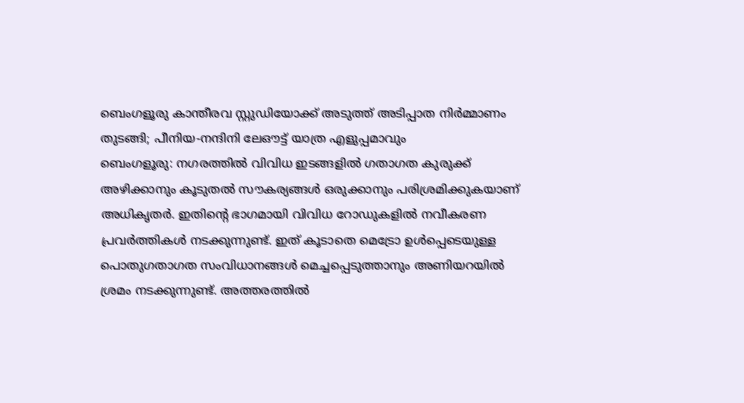ബെംഗളൂരു കാന്തീരവ സ്റ്റുഡിയോക്ക് അടുത്ത് അടിപ്പാത നിർമ്മാണം തുടങ്ങി; പീനിയ-നന്ദിനി ലേഔട്ട് യാത്ര എളുപ്പമാവും
ബെംഗളൂരു: നഗരത്തിൽ വിവിധ ഇടങ്ങളിൽ ഗതാഗത കുരുക്ക് അഴിക്കാനും കൂടുതൽ സൗകര്യങ്ങൾ ഒരുക്കാനും പരിശ്രമിക്കുകയാണ് അധികൃതർ. ഇതിന്റെ ഭാഗമായി വിവിധ റോഡുകളിൽ നവീകരണ പ്രവർത്തികൾ നടക്കുന്നുണ്ട്. ഇത് കൂടാതെ മെട്രോ ഉൾപ്പെടെയുള്ള പൊതുഗതാഗത സംവിധാനങ്ങൾ മെച്ചപ്പെടുത്താനും അണിയറയിൽ ശ്രമം നടക്കുന്നുണ്ട്. അത്തരത്തിൽ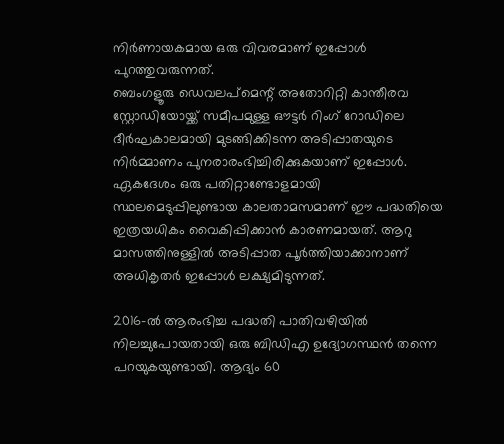നിർണായകമായ ഒരു വിവരമാണ് ഇപ്പോൾ പുറത്തുവരുന്നത്.
ബെംഗളൂരു ഡെവലപ്മെന്റ് അതോറിറ്റി കാന്തീരവ സ്റ്റോഡിയോയ്ക്ക് സമീപമുള്ള ഔട്ടർ റിംഗ് റോഡിലെ ദീർഘകാലമായി മുടങ്ങിക്കിടന്ന അടിപ്പാതയുടെ നിർമ്മാണം പുനരാരംഭിച്ചിരിക്കുകയാണ് ഇപ്പോൾ. ഏകദേശം ഒരു പതിറ്റാണ്ടോളമായി സ്ഥലമെടുപ്പിലുണ്ടായ കാലതാമസമാണ് ഈ പദ്ധതിയെ ഇത്രയധികം വൈകിപ്പിക്കാൻ കാരണമായത്. ആറു മാസത്തിനുള്ളിൽ അടിപ്പാത പൂർത്തിയാക്കാനാണ് അധികൃതർ ഇപ്പോൾ ലക്ഷ്യമിടുന്നത്.

2016-ൽ ആരംഭിച്ച പദ്ധതി പാതിവഴിയിൽ നിലച്ചുപോയതായി ഒരു ബിഡിഎ ഉദ്യോഗസ്ഥൻ തന്നെ പറയുകയുണ്ടായി. ആദ്യം 60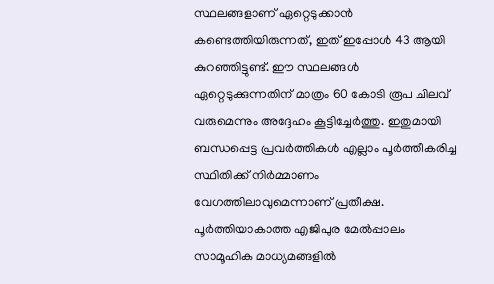സ്ഥലങ്ങളാണ് ഏറ്റെടുക്കാൻ കണ്ടെത്തിയിരുന്നത്, ഇത് ഇപ്പോൾ 43 ആയി കുറഞ്ഞിട്ടുണ്ട്. ഈ സ്ഥലങ്ങൾ ഏറ്റെടുക്കുന്നതിന് മാത്രം 60 കോടി രൂപ ചിലവ് വരുമെന്നും അദ്ദേഹം കൂട്ടിച്ചേർത്തു. ഇതുമായി ബന്ധപ്പെട്ട പ്രവർത്തികൾ എല്ലാം പൂർത്തീകരിച്ച സ്ഥിതിക്ക് നിർമ്മാണം വേഗത്തിലാവുമെന്നാണ് പ്രതീക്ഷ.
പൂർത്തിയാകാത്ത എജിപുര മേൽപ്പാലം സാമൂഹിക മാധ്യമങ്ങളിൽ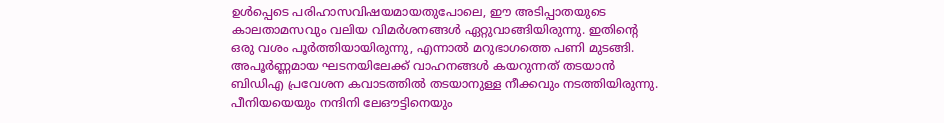ഉൾപ്പെടെ പരിഹാസവിഷയമായതുപോലെ, ഈ അടിപ്പാതയുടെ കാലതാമസവും വലിയ വിമർശനങ്ങൾ ഏറ്റുവാങ്ങിയിരുന്നു. ഇതിന്റെ ഒരു വശം പൂർത്തിയായിരുന്നു, എന്നാൽ മറുഭാഗത്തെ പണി മുടങ്ങി. അപൂർണ്ണമായ ഘടനയിലേക്ക് വാഹനങ്ങൾ കയറുന്നത് തടയാൻ ബിഡിഎ പ്രവേശന കവാടത്തിൽ തടയാനുള്ള നീക്കവും നടത്തിയിരുന്നു.
പീനിയയെയും നന്ദിനി ലേഔട്ടിനെയും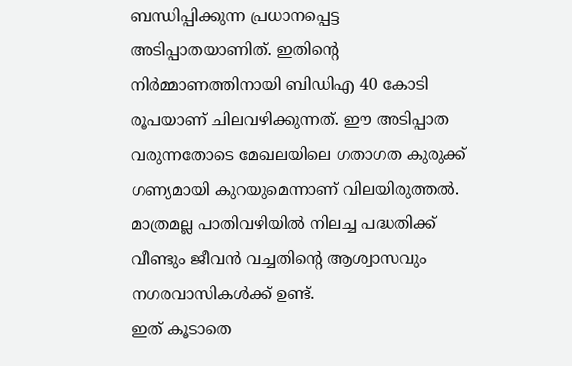ബന്ധിപ്പിക്കുന്ന പ്രധാനപ്പെട്ട അടിപ്പാതയാണിത്. ഇതിന്റെ നിർമ്മാണത്തിനായി ബിഡിഎ 40 കോടി രൂപയാണ് ചിലവഴിക്കുന്നത്. ഈ അടിപ്പാത വരുന്നതോടെ മേഖലയിലെ ഗതാഗത കുരുക്ക് ഗണ്യമായി കുറയുമെന്നാണ് വിലയിരുത്തൽ. മാത്രമല്ല പാതിവഴിയിൽ നിലച്ച പദ്ധതിക്ക് വീണ്ടും ജീവൻ വച്ചതിന്റെ ആശ്വാസവും നഗരവാസികൾക്ക് ഉണ്ട്.
ഇത് കൂടാതെ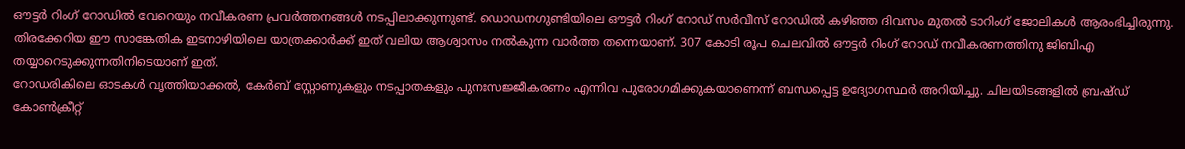ഔട്ടർ റിംഗ് റോഡിൽ വേറെയും നവീകരണ പ്രവർത്തനങ്ങൾ നടപ്പിലാക്കുന്നുണ്ട്. ഡൊഡനഗുണ്ടിയിലെ ഔട്ടർ റിംഗ് റോഡ് സർവീസ് റോഡിൽ കഴിഞ്ഞ ദിവസം മുതൽ ടാറിംഗ് ജോലികൾ ആരംഭിച്ചിരുന്നു. തിരക്കേറിയ ഈ സാങ്കേതിക ഇടനാഴിയിലെ യാത്രക്കാർക്ക് ഇത് വലിയ ആശ്വാസം നൽകുന്ന വാർത്ത തന്നെയാണ്. 307 കോടി രൂപ ചെലവിൽ ഔട്ടർ റിംഗ് റോഡ് നവീകരണത്തിനു ജിബിഎ തയ്യാറെടുക്കുന്നതിനിടെയാണ് ഇത്.
റോഡരികിലെ ഓടകൾ വൃത്തിയാക്കൽ, കേർബ് സ്റ്റോണുകളും നടപ്പാതകളും പുനഃസജ്ജീകരണം എന്നിവ പുരോഗമിക്കുകയാണെന്ന് ബന്ധപ്പെട്ട ഉദ്യോഗസ്ഥർ അറിയിച്ചു. ചിലയിടങ്ങളിൽ ബ്രഷ്ഡ് കോൺക്രീറ്റ്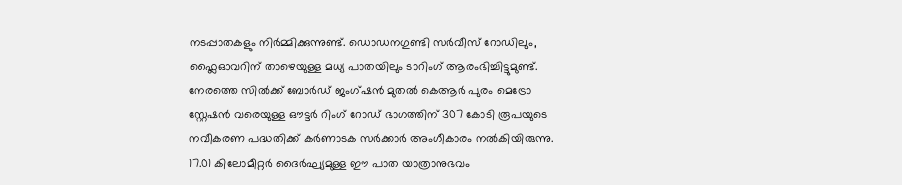നടപ്പാതകളും നിർമ്മിക്കുന്നുണ്ട്. ഡൊഡനഗുണ്ടി സർവീസ് റോഡിലും, ഫ്ലൈഓവറിന് താഴെയുള്ള മധ്യ പാതയിലും ടാറിംഗ് ആരംഭിച്ചിട്ടുമുണ്ട്.
നേരത്തെ സിൽക്ക് ബോർഡ് ജംഗ്ഷൻ മുതൽ കെആർ പുരം മെട്രോ സ്റ്റേഷൻ വരെയുള്ള ഔട്ടർ റിംഗ് റോഡ് ഭാഗത്തിന് 307 കോടി രൂപയുടെ നവീകരണ പദ്ധതിക്ക് കർണാടക സർക്കാർ അംഗീകാരം നൽകിയിരുന്നു. 17.01 കിലോമീറ്റർ ദൈർഘ്യമുള്ള ഈ പാത യാത്രാനുഭവം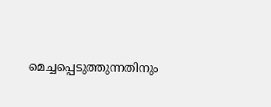മെച്ചപ്പെടുത്തുന്നതിനും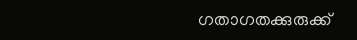ഗതാഗതക്കുരുക്ക്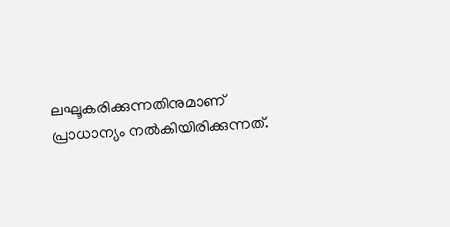ലഘൂകരിക്കുന്നതിനുമാണ് പ്രാധാന്യം നൽകിയിരിക്കുന്നത്.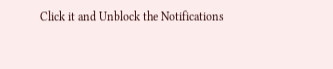Click it and Unblock the Notifications